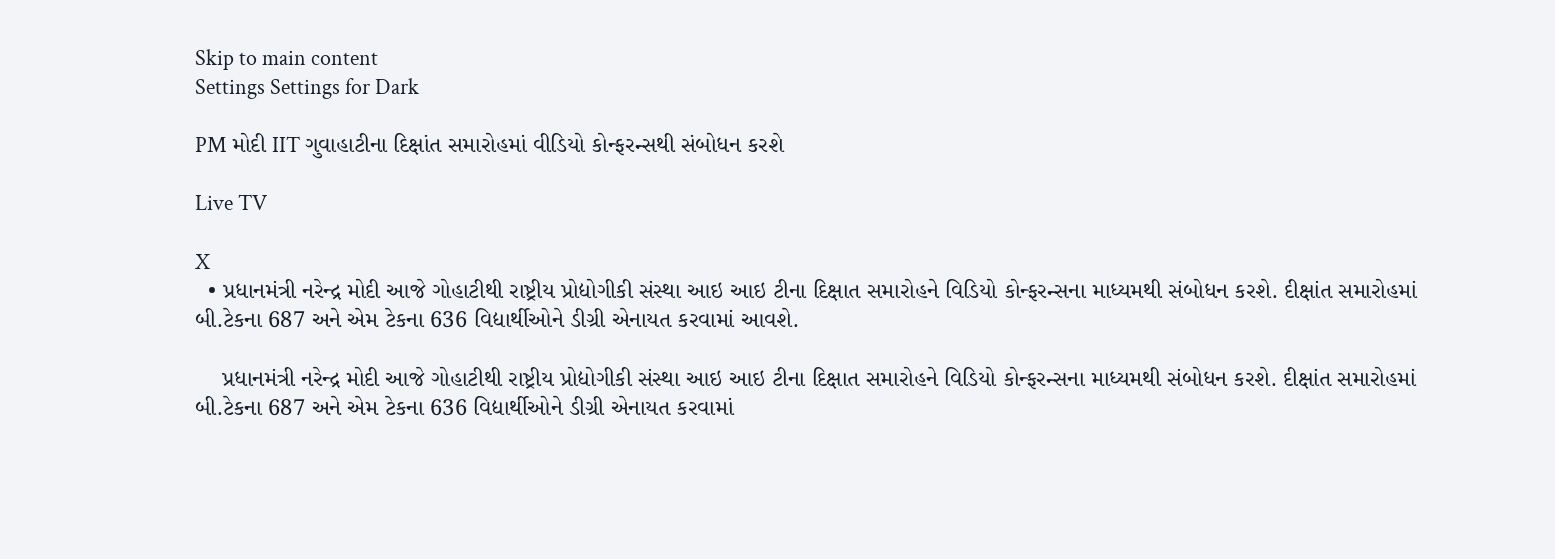Skip to main content
Settings Settings for Dark

PM મોદી IIT ગુવાહાટીના દિક્ષાંત સમારોહમાં વીડિયો કોન્ફરન્સથી સંબોધન કરશે

Live TV

X
  • પ્રધાનમંત્રી નરેન્દ્ર મોદી આજે ગોહાટીથી રાષ્ટ્રીય પ્રોદ્યોગીકી સંસ્થા આઇ આઇ ટીના દિક્ષાત સમારોહને વિડિયો કોન્ફરન્સના માધ્યમથી સંબોધન કરશે. દીક્ષાંત સમારોહમાં બી.ટેકના 687 અને એમ ટેકના 636 વિદ્યાર્થીઓને ડીગ્રી એનાયત કરવામાં આવશે.

    પ્રધાનમંત્રી નરેન્દ્ર મોદી આજે ગોહાટીથી રાષ્ટ્રીય પ્રોદ્યોગીકી સંસ્થા આઇ આઇ ટીના દિક્ષાત સમારોહને વિડિયો કોન્ફરન્સના માધ્યમથી સંબોધન કરશે. દીક્ષાંત સમારોહમાં બી.ટેકના 687 અને એમ ટેકના 636 વિદ્યાર્થીઓને ડીગ્રી એનાયત કરવામાં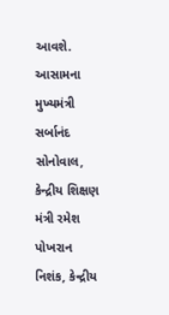આવશે. આસામના મુખ્યમંત્રી સર્બાનંદ સોનોવાલ, કેન્દ્રીય શિક્ષણ મંત્રી રમેશ પોખરાન નિશંક, કેન્દ્રીય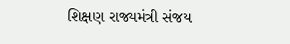શિક્ષણ રાજ્યમંત્રી સંજય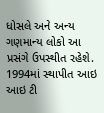ધોસલે અને અન્ય ગણમાન્ય લોકો આ પ્રસંગે ઉપસ્થીત રહેશે. 1994માં સ્થાપીત આઇ આઇ ટી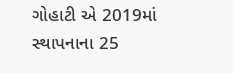ગોહાટી એ 2019માં સ્થાપનાના 25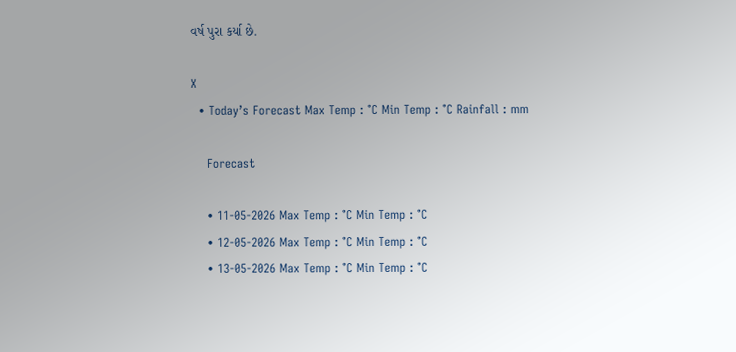વર્ષ પુરા કર્યા છે.

X
  • Today’s Forecast Max Temp : °C Min Temp : °C Rainfall : mm

    Forecast

    • 11-05-2026 Max Temp : °C Min Temp : °C
    • 12-05-2026 Max Temp : °C Min Temp : °C
    • 13-05-2026 Max Temp : °C Min Temp : °C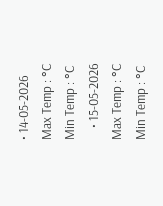• 14-05-2026 Max Temp : °C Min Temp : °C
    • 15-05-2026 Max Temp : °C Min Temp : °C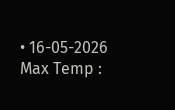• 16-05-2026 Max Temp :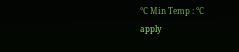°C Min Temp : °C
apply